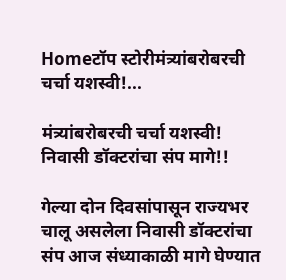Homeटॉप स्टोरीमंत्र्यांबरोबरची चर्चा यशस्वी!...

मंत्र्यांबरोबरची चर्चा यशस्वी! निवासी डॉक्टरांचा संप मागे!!

गेल्या दोन दिवसांपासून राज्यभर चालू असलेला निवासी डॉक्टरांचा संप आज संध्याकाळी मागे घेण्यात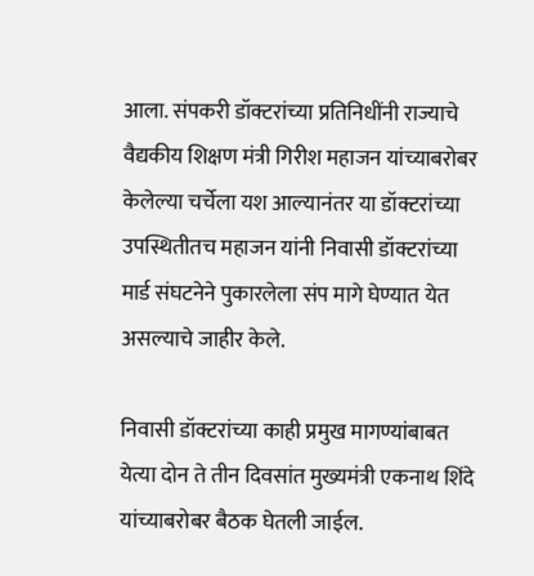आला. संपकरी डॉक्टरांच्या प्रतिनिधींनी राज्याचे वैद्यकीय शिक्षण मंत्री गिरीश महाजन यांच्याबरोबर केलेल्या चर्चेला यश आल्यानंतर या डॉक्टरांच्या उपस्थितीतच महाजन यांनी निवासी डॉक्टरांच्या मार्ड संघटनेने पुकारलेला संप मागे घेण्यात येत असल्याचे जाहीर केले.

निवासी डॉक्टरांच्या काही प्रमुख मागण्यांबाबत येत्या दोन ते तीन दिवसांत मुख्यमंत्री एकनाथ शिंदे यांच्याबरोबर बैठक घेतली जाईल.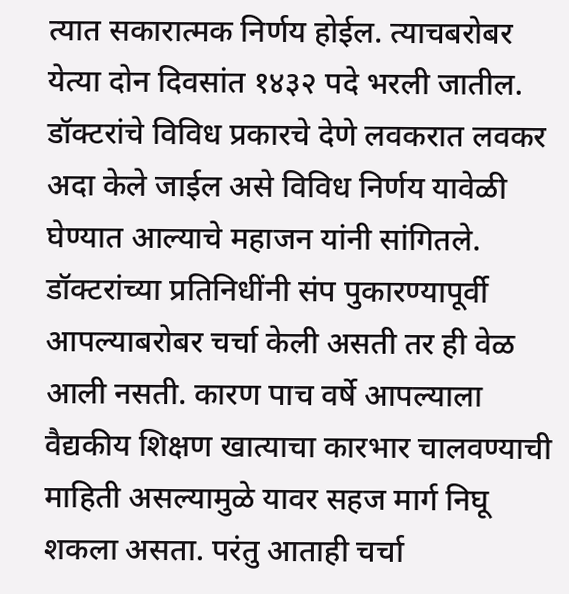त्यात सकारात्मक निर्णय होईल. त्याचबरोबर येत्या दोन दिवसांत १४३२ पदे भरली जातील. डॉक्टरांचे विविध प्रकारचे देणे लवकरात लवकर अदा केले जाईल असे विविध निर्णय यावेळी घेण्यात आल्याचे महाजन यांनी सांगितले. डॉक्टरांच्या प्रतिनिधींनी संप पुकारण्यापूर्वी आपल्याबरोबर चर्चा केली असती तर ही वेळ आली नसती. कारण पाच वर्षे आपल्याला वैद्यकीय शिक्षण खात्याचा कारभार चालवण्याची माहिती असल्यामुळे यावर सहज मार्ग निघू शकला असता. परंतु आताही चर्चा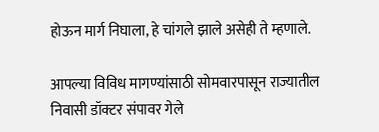होऊन मार्ग निघाला, हे चांगले झाले असेही ते म्हणाले.

आपल्या विविध मागण्यांसाठी सोमवारपासून राज्यातील निवासी डॉक्टर संपावर गेले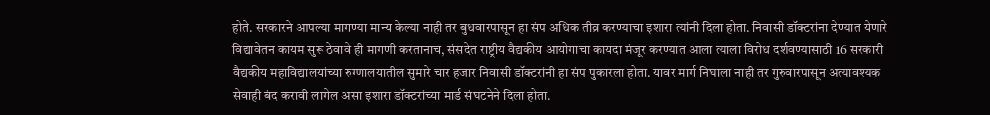होते. सरकारने आपल्या मागण्या मान्य केल्या नाही तर बुधवारपासून हा संप अधिक तीव्र करण्याचा इशारा त्यांनी दिला होता. निवासी डॉक्टरांना देण्यात येणारे विद्यावेतन कायम सुरू ठेवावे ही मागणी करतानाच, संसदेत राष्ट्रीय वैद्यकीय आयोगाचा कायदा मंजूर करण्यात आला त्याला विरोध दर्शवण्यासाठी 16 सरकारी वैद्यकीय महाविद्यालयांच्या रुग्णालयातील सुमारे चार हजार निवासी डॉक्टरांनी हा संप पुकारला होता. यावर मार्ग निघाला नाही तर गुरुवारपासून अत्यावश्यक सेवाही बंद करावी लागेल असा इशारा डॉक्टरांच्या मार्ड संघटनेने दिला होता.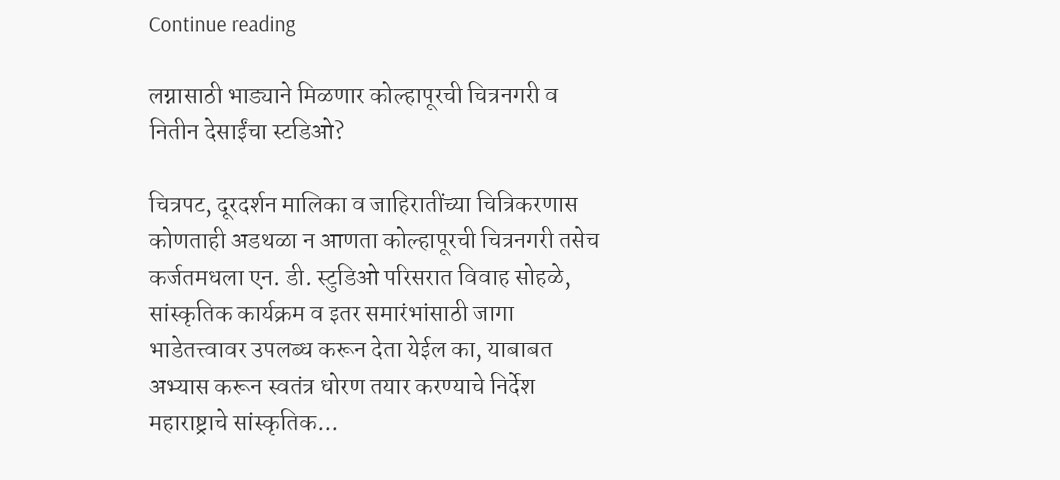Continue reading

लग्नासाठी भाड्याने मिळणार कोल्हापूरची चित्रनगरी व नितीन देसाईंचा स्टडिओ?

चित्रपट, दूरदर्शन मालिका व जाहिरातींच्या चित्रिकरणास कोणताही अडथळा न आणता कोल्हापूरची चित्रनगरी तसेच कर्जतमधला एन. डी. स्टुडिओ परिसरात विवाह सोहळे, सांस्कृतिक कार्यक्रम व इतर समारंभांसाठी जागा भाडेतत्त्वावर उपलब्ध करून देता येईल का, याबाबत अभ्यास करून स्वतंत्र धोरण तयार करण्याचे निर्देश महाराष्ट्राचे सांस्कृतिक...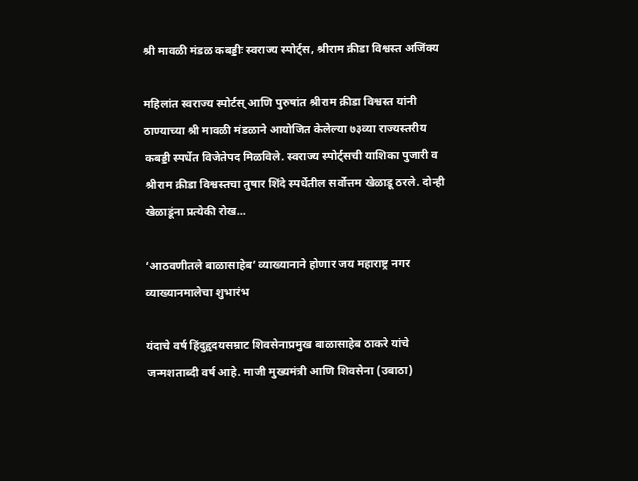श्री मावळी मंडळ कबड्डीः स्वराज्य स्पोर्ट्स, श्रीराम क्रीडा विश्वस्त अजिंक्य

महिलांत स्वराज्य स्पोर्टस् आणि पुरुषांत श्रीराम क्रीडा विश्वस्त यांनी ठाण्याच्या श्री मावळी मंडळाने आयोजित केलेल्या ७३व्या राज्यस्तरीय कबड्डी स्पर्धेत विजेतेपद मिळविले. स्वराज्य स्पोर्ट्सची याशिका पुजारी व श्रीराम क्रीडा विश्वस्तचा तुषार शिंदे स्पर्धेतील सर्वोत्तम खेळाडू ठरले. दोन्ही खेळाडूंना प्रत्येकी रोख...

‘आठवणीतले बाळासाहेब’ व्याख्यानाने होणार जय महाराष्ट्र नगर व्याख्यानमालेचा शुभारंभ

यंदाचे वर्ष हिंदुहृदयसम्राट शिवसेनाप्रमुख बाळासाहेब ठाकरे यांचे जन्मशताब्दी वर्ष आहे. माजी मुख्यमंत्री आणि शिवसेना (उबाठा)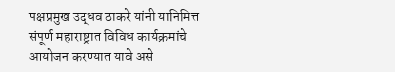पक्षप्रमुख उद्धव ठाकरे यांनी यानिमित्त संपूर्ण महाराष्ट्रात विविध कार्यक्रमांचे आयोजन करण्यात यावे असे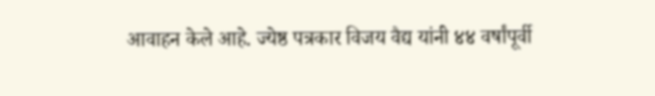आवाहन केले आहे. ज्येष्ठ पत्रकार विजय वैद्य यांनी ४४ वर्षांपूर्वी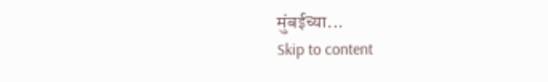मुंबईच्या...
Skip to content